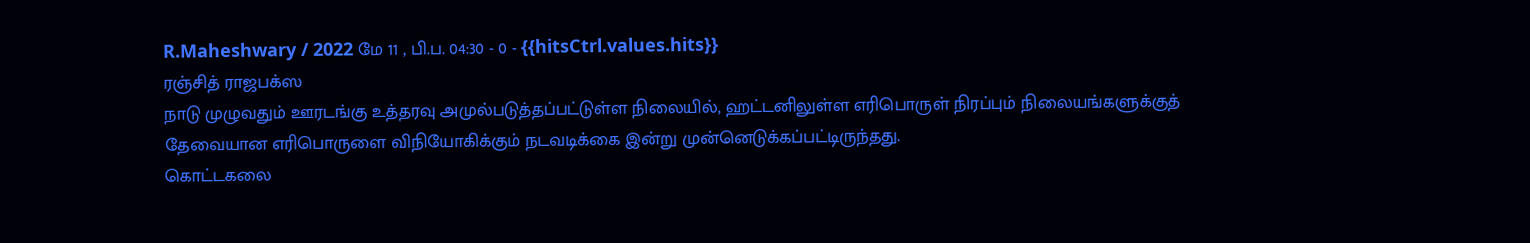R.Maheshwary / 2022 மே 11 , பி.ப. 04:30 - 0 - {{hitsCtrl.values.hits}}
ரஞ்சித் ராஜபக்ஸ
நாடு முழுவதும் ஊரடங்கு உத்தரவு அமுல்படுத்தப்பட்டுள்ள நிலையில், ஹட்டனிலுள்ள எரிபொருள் நிரப்பும் நிலையங்களுக்குத் தேவையான எரிபொருளை விநியோகிக்கும் நடவடிக்கை இன்று முன்னெடுக்கப்பட்டிருந்தது.
கொட்டகலை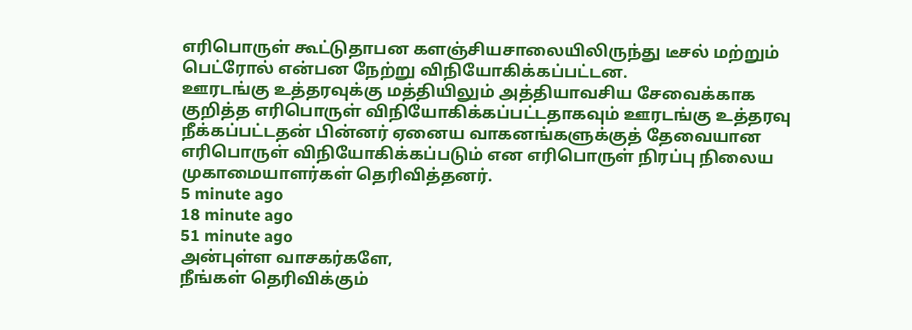எரிபொருள் கூட்டுதாபன களஞ்சியசாலையிலிருந்து டீசல் மற்றும் பெட்ரோல் என்பன நேற்று விநியோகிக்கப்பட்டன.
ஊரடங்கு உத்தரவுக்கு மத்தியிலும் அத்தியாவசிய சேவைக்காக குறித்த எரிபொருள் விநியோகிக்கப்பட்டதாகவும் ஊரடங்கு உத்தரவு நீக்கப்பட்டதன் பின்னர் ஏனைய வாகனங்களுக்குத் தேவையான எரிபொருள் விநியோகிக்கப்படும் என எரிபொருள் நிரப்பு நிலைய முகாமையாளர்கள் தெரிவித்தனர்.
5 minute ago
18 minute ago
51 minute ago
அன்புள்ள வாசகர்களே,
நீங்கள் தெரிவிக்கும்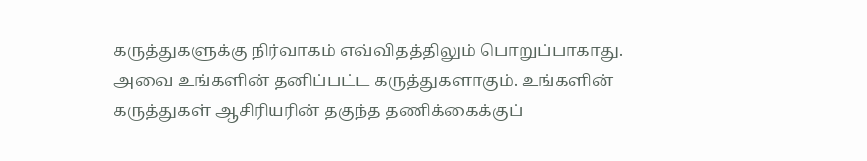கருத்துகளுக்கு நிர்வாகம் எவ்விதத்திலும் பொறுப்பாகாது. அவை உங்களின் தனிப்பட்ட கருத்துகளாகும். உங்களின் கருத்துகள் ஆசிரியரின் தகுந்த தணிக்கைக்குப்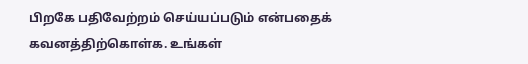பிறகே பதிவேற்றம் செய்யப்படும் என்பதைக் கவனத்திற்கொள்க. உங்கள்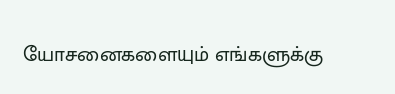யோசனைகளையும் எங்களுக்கு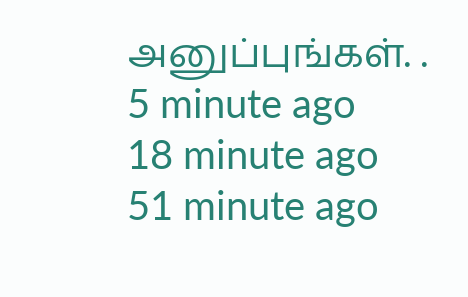அனுப்புங்கள். .
5 minute ago
18 minute ago
51 minute ago